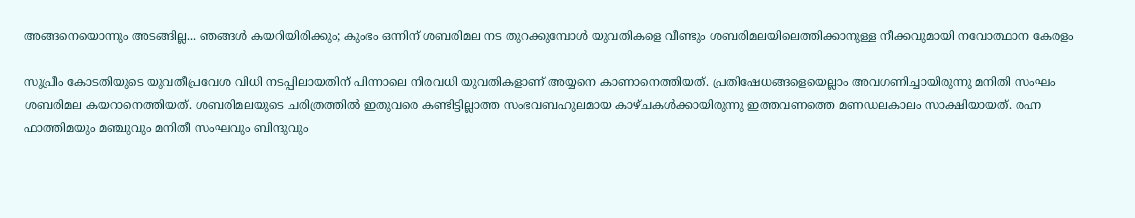അങ്ങനെയൊന്നും അടങ്ങില്ല... ഞങ്ങൾ കയറിയിരിക്കും; കുംഭം ഒന്നിന് ശബരിമല നട തുറക്കുമ്പോൾ യുവതികളെ വീണ്ടും ശബരിമലയിലെത്തിക്കാനുള്ള നീക്കവുമായി നവോത്ഥാന കേരളം

സുപ്രീം കോടതിയുടെ യുവതീപ്രവേശ വിധി നടപ്പിലായതിന് പിന്നാലെ നിരവധി യുവതികളാണ് അയ്യനെ കാണാനെത്തിയത്. പ്രതിഷേധങ്ങളെയെല്ലാം അവഗണിച്ചായിരുന്നു മനിതി സംഘം ശബരിമല കയറാനെത്തിയത്. ശബരിമലയുടെ ചരിത്രത്തിൽ ഇതുവരെ കണ്ടിട്ടില്ലാത്ത സംഭവബഹുലമായ കാഴ്ചകൾക്കായിരുന്നു ഇത്തവണത്തെ മണഡലകാലം സാക്ഷിയായത്. രഹ്ന ഫാത്തിമയും മഞ്ചുവും മനിതീ സംഘവും ബിന്ദുവും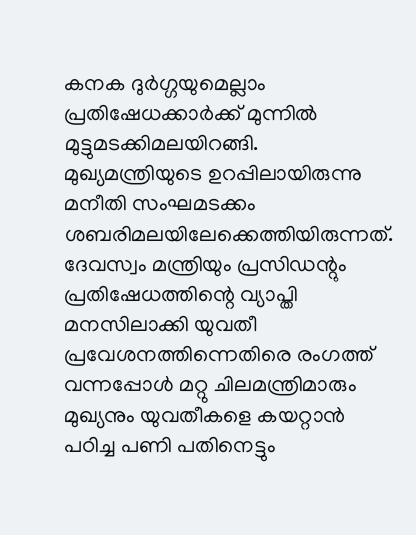കനക ദുർഗ്ഗയുമെല്ലാം പ്രതിഷേധക്കാർക്ക് മുന്നിൽ മുട്ടുമടക്കിമലയിറങ്ങി. മുഖ്യമന്ത്രിയുടെ ഉറപ്പിലായിരുന്നു മനീതി സംഘമടക്കം ശബരിമലയിലേക്കെത്തിയിരുന്നത്. ദേവസ്വം മന്ത്രിയും പ്രസിഡന്റും പ്രതിഷേധത്തിന്റെ വ്യാപ്തി മനസിലാക്കി യുവതീ പ്രവേശനത്തിന്നെതിരെ രംഗത്ത് വന്നപ്പോൾ മറ്റു ചിലമന്ത്രിമാരും മുഖ്യനും യുവതീകളെ കയറ്റാൻ പഠിച്ച പണി പതിനെട്ടും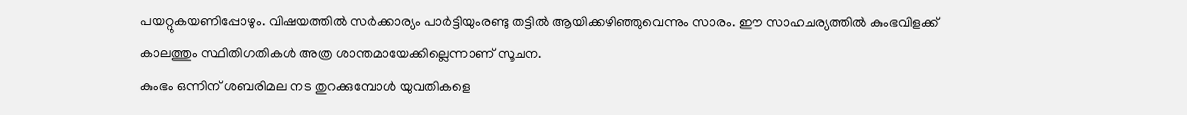പയറ്റുകയണിപ്പോഴും. വിഷയത്തിൽ സർക്കാര്യം പാർട്ടിയുംരണ്ടു തട്ടിൽ ആയിക്കഴിഞ്ഞുവെന്നും സാരം. ഈ സാഹചര്യത്തിൽ കുംഭവിളക്ക് കാലത്തും സ്ഥിതിഗതികൾ അത്ര ശാന്തമായേക്കില്ലെന്നാണ് സൂചന.
കുംഭം ഒന്നിന് ശബരിമല നട തുറക്കുമ്പോൾ യുവതികളെ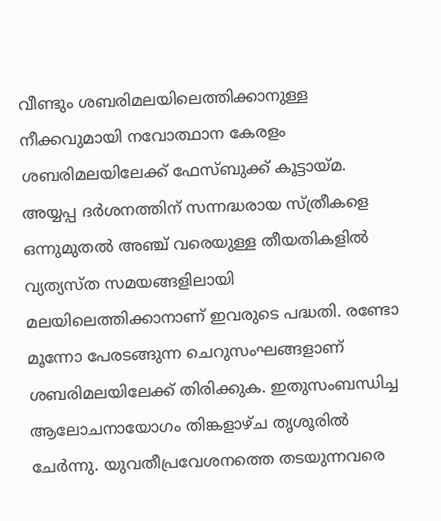വീണ്ടും ശബരിമലയിലെത്തിക്കാനുള്ള നീക്കവുമായി നവോത്ഥാന കേരളം ശബരിമലയിലേക്ക് ഫേസ്ബുക്ക് കൂട്ടായ്മ. അയ്യപ്പ ദർശനത്തിന് സന്നദ്ധരായ സ്ത്രീകളെ ഒന്നുമുതൽ അഞ്ച് വരെയുള്ള തീയതികളിൽ വ്യത്യസ്ത സമയങ്ങളിലായി മലയിലെത്തിക്കാനാണ് ഇവരുടെ പദ്ധതി. രണ്ടോ മൂന്നോ പേരടങ്ങുന്ന ചെറുസംഘങ്ങളാണ് ശബരിമലയിലേക്ക് തിരിക്കുക. ഇതുസംബന്ധിച്ച ആലോചനായോഗം തിങ്കളാഴ്ച തൃശൂരിൽ ചേർന്നു. യുവതീപ്രവേശനത്തെ തടയുന്നവരെ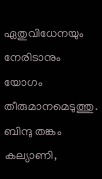ഏതുവിധേനയും നേരിടാനും യോഗം തീരുമാനമെടുത്തു. ബിന്ദു തങ്കം കല്യാണി,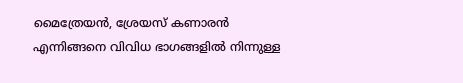മൈത്രേയൻ, ശ്രേയസ് കണാരൻ എന്നിങ്ങനെ വിവിധ ഭാഗങ്ങളിൽ നിന്നുള്ള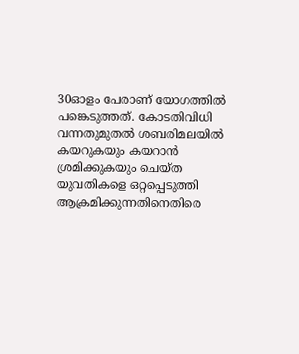30ഓളം പേരാണ് യോഗത്തിൽ പങ്കെടുത്തത്. കോടതിവിധി വന്നതുമുതൽ ശബരിമലയിൽ കയറുകയും കയറാൻ ശ്രമിക്കുകയും ചെയ്ത യുവതികളെ ഒറ്റപ്പെടുത്തി ആക്രമിക്കുന്നതിനെതിരെ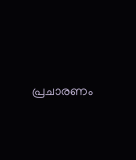പ്രചാരണം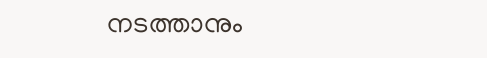നടത്താനും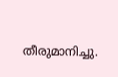തീരുമാനിച്ചു.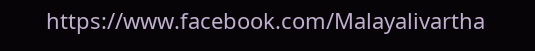https://www.facebook.com/Malayalivartha